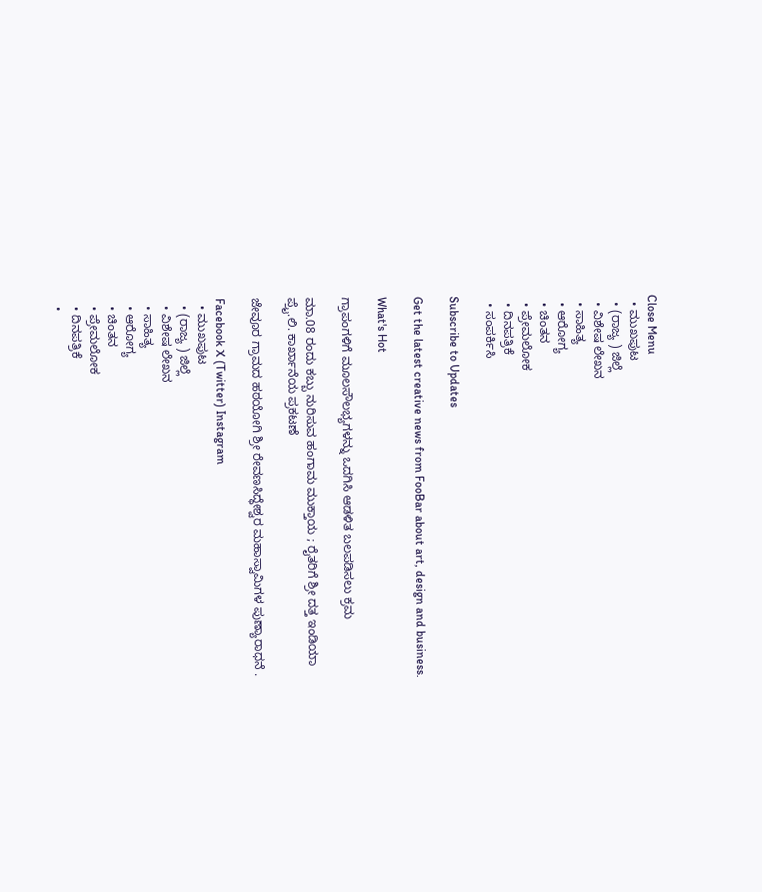Close Menu
  • ಮುಖಪುಟ
  • (ರಾಜ್ಯ ) ಜಿಲ್ಲೆ
  • ವಿಶೇಷ ಲೇಖನ
  • ಸಾಹಿತ್ಯ
  • ಆರೋಗ್ಯ
  • ಚಿಂತನ
  • ಪ್ರೇಮಲೋಕ
  • ದಿನಪತ್ರಿಕೆ
  • ಸಂಪರ್ಕಿಸಿ

Subscribe to Updates

Get the latest creative news from FooBar about art, design and business.

What's Hot

ಗ್ರಾಪಂಗಳಿಗೆ ಮೂಲಸೌಲಭ್ಯಗಳನ್ನು ಒದಗಿಸಿ ಆಡಳಿತ ಬಲಪಡಿಸಲು ಕ್ರಮ

ಮಾ.08 ರಂದು ಕಬ್ಬು ನುರಿಸುವ ಹಂಗಾಮ ಮುಕ್ತಾಯ ; ರೈತರಿಗೆ ಶ್ರೀ ದತ್ತ ಇಂಡಿಯಾ ಪ್ರೈ.ಲಿ. ಕಾರ್ಖಾನೆಯ ಪ್ರಕಟಣೆ

ಜೇವೂರ ಗ್ರಾಮದ ಹಠಯೋಗಿ ಶ್ರೀ ರೇವಣಸಿದ್ಧೇಶ್ವರ ಮಹಾಸ್ವಾಮಿಗಳ ಪುಣ್ಯಾರಾಧನೆ .

Facebook X (Twitter) Instagram
  • ಮುಖಪುಟ
  • (ರಾಜ್ಯ ) ಜಿಲ್ಲೆ
  • ವಿಶೇಷ ಲೇಖನ
  • ಸಾಹಿತ್ಯ
  • ಆರೋಗ್ಯ
  • ಚಿಂತನ
  • ಪ್ರೇಮಲೋಕ
  • ದಿನಪತ್ರಿಕೆ
  •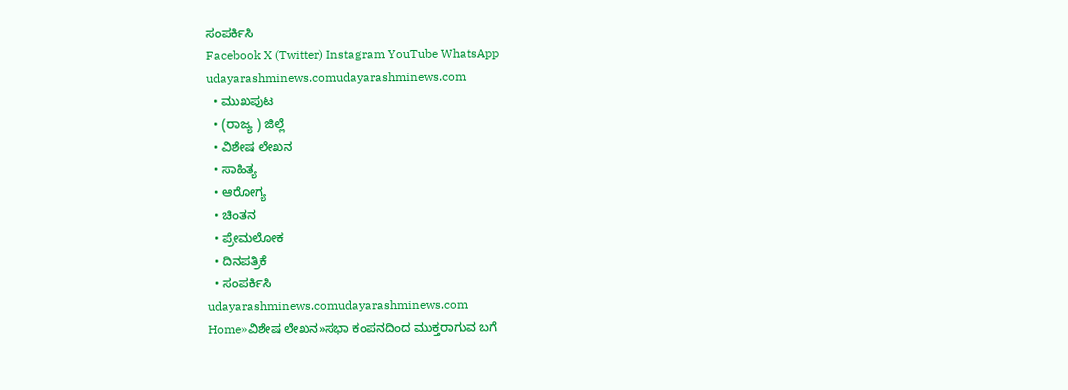ಸಂಪರ್ಕಿಸಿ
Facebook X (Twitter) Instagram YouTube WhatsApp
udayarashminews.comudayarashminews.com
  • ಮುಖಪುಟ
  • (ರಾಜ್ಯ ) ಜಿಲ್ಲೆ
  • ವಿಶೇಷ ಲೇಖನ
  • ಸಾಹಿತ್ಯ
  • ಆರೋಗ್ಯ
  • ಚಿಂತನ
  • ಪ್ರೇಮಲೋಕ
  • ದಿನಪತ್ರಿಕೆ
  • ಸಂಪರ್ಕಿಸಿ
udayarashminews.comudayarashminews.com
Home»ವಿಶೇಷ ಲೇಖನ»ಸಭಾ ಕಂಪನದಿಂದ ಮುಕ್ತರಾಗುವ ಬಗೆ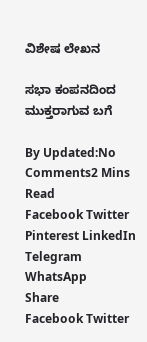ವಿಶೇಷ ಲೇಖನ

ಸಭಾ ಕಂಪನದಿಂದ ಮುಕ್ತರಾಗುವ ಬಗೆ

By Updated:No Comments2 Mins Read
Facebook Twitter Pinterest LinkedIn Telegram WhatsApp
Share
Facebook Twitter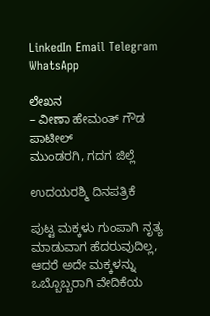LinkedIn Email Telegram WhatsApp

ಲೇಖನ
– ವೀಣಾ ಹೇಮಂತ್ ಗೌಡ ಪಾಟೀಲ್
ಮುಂಡರಗಿ, ಗದಗ ಜಿಲ್ಲೆ

ಉದಯರಶ್ಮಿ ದಿನಪತ್ರಿಕೆ

ಪುಟ್ಟ ಮಕ್ಕಳು ಗುಂಪಾಗಿ ನೃತ್ಯ ಮಾಡುವಾಗ ಹೆದರುವುದಿಲ್ಲ, ಆದರೆ ಅದೇ ಮಕ್ಕಳನ್ನು ಒಬ್ಬೊಬ್ಬರಾಗಿ ವೇದಿಕೆಯ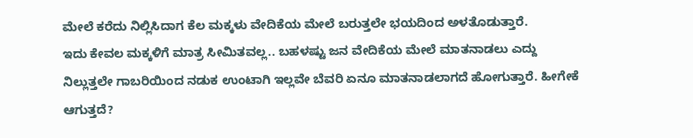ಮೇಲೆ ಕರೆದು ನಿಲ್ಲಿಸಿದಾಗ ಕೆಲ ಮಕ್ಕಳು ವೇದಿಕೆಯ ಮೇಲೆ ಬರುತ್ತಲೇ ಭಯದಿಂದ ಅಳತೊಡುತ್ತಾರೆ.
ಇದು ಕೇವಲ ಮಕ್ಕಳಿಗೆ ಮಾತ್ರ ಸೀಮಿತವಲ್ಲ.. ಬಹಳಷ್ಟು ಜನ ವೇದಿಕೆಯ ಮೇಲೆ ಮಾತನಾಡಲು ಎದ್ದು ನಿಲ್ಲುತ್ತಲೇ ಗಾಬರಿಯಿಂದ ನಡುಕ ಉಂಟಾಗಿ ಇಲ್ಲವೇ ಬೆವರಿ ಏನೂ ಮಾತನಾಡಲಾಗದೆ ಹೋಗುತ್ತಾರೆ. ಹೀಗೇಕೆ ಆಗುತ್ತದೆ?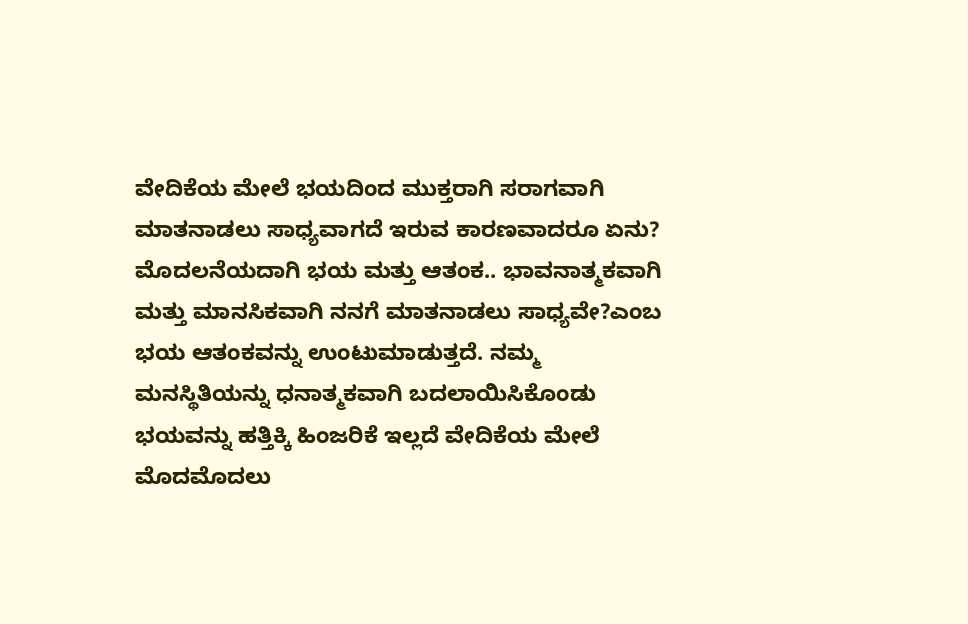ವೇದಿಕೆಯ ಮೇಲೆ ಭಯದಿಂದ ಮುಕ್ತರಾಗಿ ಸರಾಗವಾಗಿ ಮಾತನಾಡಲು ಸಾಧ್ಯವಾಗದೆ ಇರುವ ಕಾರಣವಾದರೂ ಏನು?
ಮೊದಲನೆಯದಾಗಿ ಭಯ ಮತ್ತು ಆತಂಕ.. ಭಾವನಾತ್ಮಕವಾಗಿ ಮತ್ತು ಮಾನಸಿಕವಾಗಿ ನನಗೆ ಮಾತನಾಡಲು ಸಾಧ್ಯವೇ?ಎಂಬ ಭಯ ಆತಂಕವನ್ನು ಉಂಟುಮಾಡುತ್ತದೆ. ನಮ್ಮ ಮನಸ್ಥಿತಿಯನ್ನು ಧನಾತ್ಮಕವಾಗಿ ಬದಲಾಯಿಸಿಕೊಂಡು ಭಯವನ್ನು ಹತ್ತಿಕ್ಕಿ ಹಿಂಜರಿಕೆ ಇಲ್ಲದೆ ವೇದಿಕೆಯ ಮೇಲೆ ಮೊದಮೊದಲು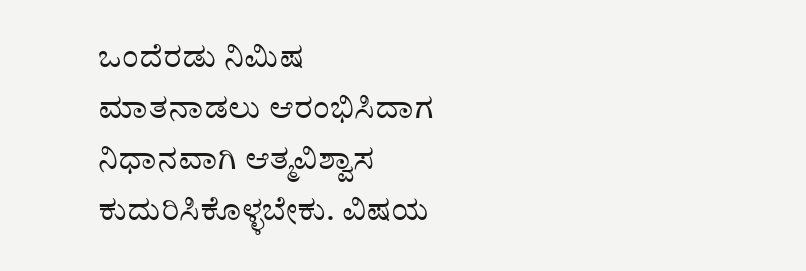ಒಂದೆರಡು ನಿಮಿಷ ಮಾತನಾಡಲು ಆರಂಭಿಸಿದಾಗ ನಿಧಾನವಾಗಿ ಆತ್ಮವಿಶ್ವಾಸ ಕುದುರಿಸಿಕೊಳ್ಳಬೇಕು. ವಿಷಯ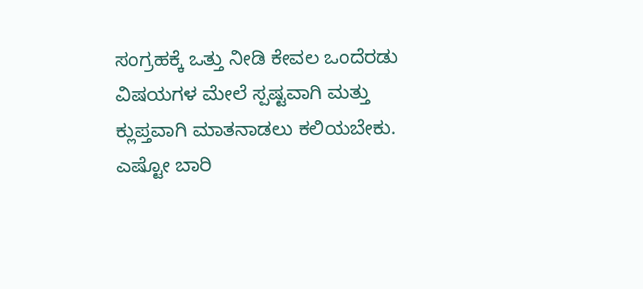ಸಂಗ್ರಹಕ್ಕೆ ಒತ್ತು ನೀಡಿ ಕೇವಲ ಒಂದೆರಡು ವಿಷಯಗಳ ಮೇಲೆ ಸ್ಪಷ್ಟವಾಗಿ ಮತ್ತು ಕ್ಲುಪ್ತವಾಗಿ ಮಾತನಾಡಲು ಕಲಿಯಬೇಕು. ಎಷ್ಟೋ ಬಾರಿ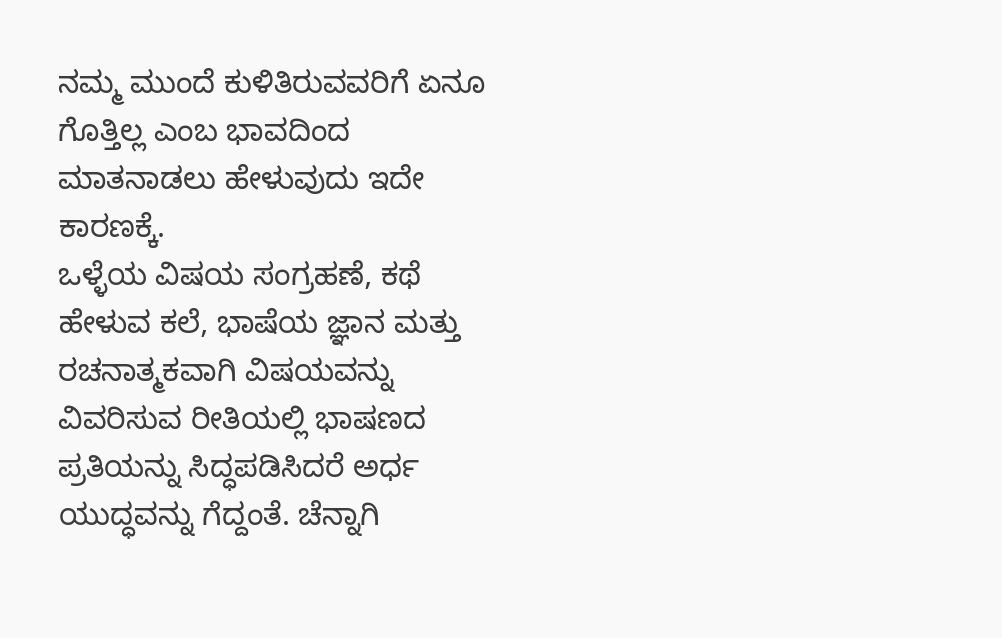ನಮ್ಮ ಮುಂದೆ ಕುಳಿತಿರುವವರಿಗೆ ಏನೂ ಗೊತ್ತಿಲ್ಲ ಎಂಬ ಭಾವದಿಂದ ಮಾತನಾಡಲು ಹೇಳುವುದು ಇದೇ ಕಾರಣಕ್ಕೆ.
ಒಳ್ಳೆಯ ವಿಷಯ ಸಂಗ್ರಹಣೆ, ಕಥೆ ಹೇಳುವ ಕಲೆ, ಭಾಷೆಯ ಜ್ಞಾನ ಮತ್ತು ರಚನಾತ್ಮಕವಾಗಿ ವಿಷಯವನ್ನು ವಿವರಿಸುವ ರೀತಿಯಲ್ಲಿ ಭಾಷಣದ ಪ್ರತಿಯನ್ನು ಸಿದ್ಧಪಡಿಸಿದರೆ ಅರ್ಧ ಯುದ್ಧವನ್ನು ಗೆದ್ದಂತೆ. ಚೆನ್ನಾಗಿ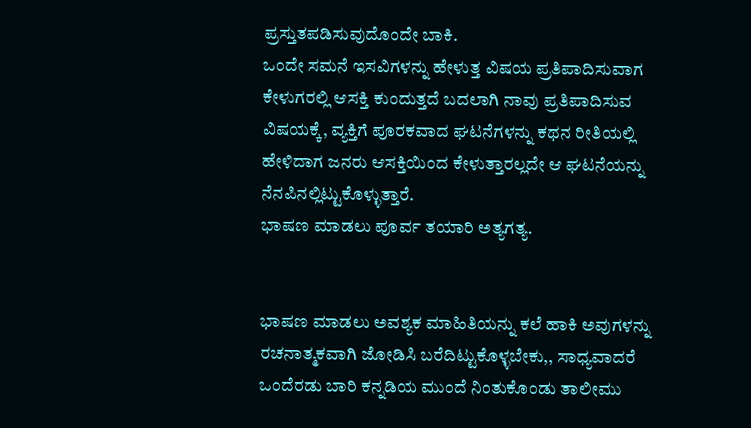ಪ್ರಸ್ತುತಪಡಿಸುವುದೊಂದೇ ಬಾಕಿ.
ಒಂದೇ ಸಮನೆ ಇಸವಿಗಳನ್ನು ಹೇಳುತ್ತ ವಿಷಯ ಪ್ರತಿಪಾದಿಸುವಾಗ ಕೇಳುಗರಲ್ಲಿ ಆಸಕ್ತಿ ಕುಂದುತ್ತದೆ ಬದಲಾಗಿ ನಾವು ಪ್ರತಿಪಾದಿಸುವ ವಿಷಯಕ್ಕೆ, ವ್ಯಕ್ತಿಗೆ ಪೂರಕವಾದ ಘಟನೆಗಳನ್ನು ಕಥನ ರೀತಿಯಲ್ಲಿ ಹೇಳಿದಾಗ ಜನರು ಆಸಕ್ತಿಯಿಂದ ಕೇಳುತ್ತಾರಲ್ಲದೇ ಆ ಘಟನೆಯನ್ನು ನೆನಪಿನಲ್ಲಿಟ್ಟುಕೊಳ್ಳುತ್ತಾರೆ.
ಭಾಷಣ ಮಾಡಲು ಪೂರ್ವ ತಯಾರಿ ಅತ್ಯಗತ್ಯ.


ಭಾಷಣ ಮಾಡಲು ಅವಶ್ಯಕ ಮಾಹಿತಿಯನ್ನು ಕಲೆ ಹಾಕಿ ಅವುಗಳನ್ನು ರಚನಾತ್ಮಕವಾಗಿ ಜೋಡಿಸಿ ಬರೆದಿಟ್ಟುಕೊಳ್ಳಬೇಕು,, ಸಾಧ್ಯವಾದರೆ ಒಂದೆರಡು ಬಾರಿ ಕನ್ನಡಿಯ ಮುಂದೆ ನಿಂತುಕೊಂಡು ತಾಲೀಮು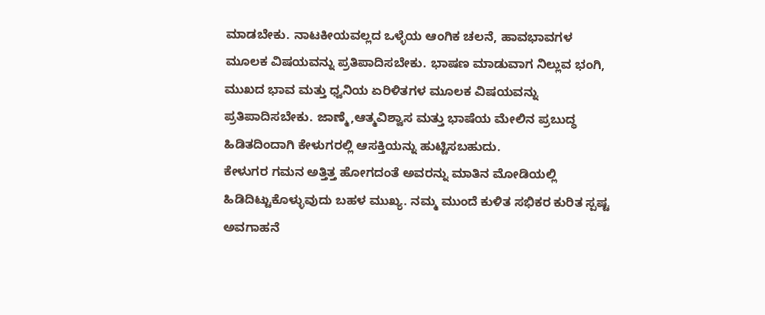ಮಾಡಬೇಕು. ನಾಟಕೀಯವಲ್ಲದ ಒಳ್ಳೆಯ ಆಂಗಿಕ ಚಲನೆ, ಹಾವಭಾವಗಳ ಮೂಲಕ ವಿಷಯವನ್ನು ಪ್ರತಿಪಾದಿಸಬೇಕು. ಭಾಷಣ ಮಾಡುವಾಗ ನಿಲ್ಲುವ ಭಂಗಿ, ಮುಖದ ಭಾವ ಮತ್ತು ಧ್ವನಿಯ ಏರಿಳಿತಗಳ ಮೂಲಕ ವಿಷಯವನ್ನು ಪ್ರತಿಪಾದಿಸಬೇಕು. ಜಾಣ್ಮೆ,ಆತ್ಮವಿಶ್ವಾಸ ಮತ್ತು ಭಾಷೆಯ ಮೇಲಿನ ಪ್ರಬುದ್ಧ ಹಿಡಿತದಿಂದಾಗಿ ಕೇಳುಗರಲ್ಲಿ ಆಸಕ್ತಿಯನ್ನು ಹುಟ್ಟಿಸಬಹುದು.
ಕೇಳುಗರ ಗಮನ ಅತ್ತಿತ್ತ ಹೋಗದಂತೆ ಅವರನ್ನು ಮಾತಿನ ಮೋಡಿಯಲ್ಲಿ ಹಿಡಿದಿಟ್ಟುಕೊಳ್ಳುವುದು ಬಹಳ ಮುಖ್ಯ. ನಮ್ಮ ಮುಂದೆ ಕುಳಿತ ಸಭಿಕರ ಕುರಿತ ಸ್ಪಷ್ಟ ಅವಗಾಹನೆ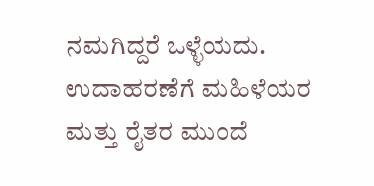ನಮಗಿದ್ದರೆ ಒಳ್ಳೆಯದು. ಉದಾಹರಣೆಗೆ ಮಹಿಳೆಯರ ಮತ್ತು ರೈತರ ಮುಂದೆ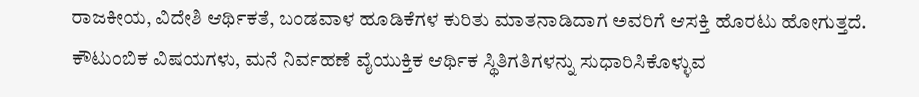ರಾಜಕೀಯ, ವಿದೇಶಿ ಆರ್ಥಿಕತೆ, ಬಂಡವಾಳ ಹೂಡಿಕೆಗಳ ಕುರಿತು ಮಾತನಾಡಿದಾಗ ಅವರಿಗೆ ಆಸಕ್ತಿ ಹೊರಟು ಹೋಗುತ್ತದೆ.
ಕೌಟುಂಬಿಕ ವಿಷಯಗಳು, ಮನೆ ನಿರ್ವಹಣೆ ವೈಯುಕ್ತಿಕ ಆರ್ಥಿಕ ಸ್ಥಿತಿಗತಿಗಳನ್ನು ಸುಧಾರಿಸಿಕೊಳ್ಳುವ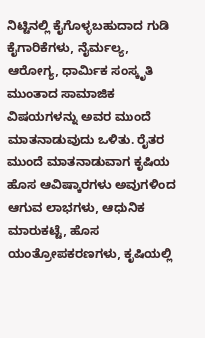ನಿಟ್ಟಿನಲ್ಲಿ ಕೈಗೊಳ್ಳಬಹುದಾದ ಗುಡಿ ಕೈಗಾರಿಕೆಗಳು, ನೈರ್ಮಲ್ಯ, ಆರೋಗ್ಯ, ಧಾರ್ಮಿಕ ಸಂಸ್ಕೃತಿ ಮುಂತಾದ ಸಾಮಾಜಿಕ ವಿಷಯಗಳನ್ನು ಅವರ ಮುಂದೆ ಮಾತನಾಡುವುದು ಒಳಿತು. ರೈತರ ಮುಂದೆ ಮಾತನಾಡುವಾಗ ಕೃಷಿಯ ಹೊಸ ಆವಿಷ್ಕಾರಗಳು ಅವುಗಳಿಂದ ಆಗುವ ಲಾಭಗಳು, ಆಧುನಿಕ ಮಾರುಕಟ್ಟೆ, ಹೊಸ ಯಂತ್ರೋಪಕರಣಗಳು, ಕೃಷಿಯಲ್ಲಿ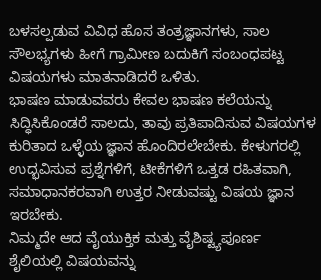ಬಳಸಲ್ಪಡುವ ವಿವಿಧ ಹೊಸ ತಂತ್ರಜ್ಞಾನಗಳು, ಸಾಲ ಸೌಲಭ್ಯಗಳು ಹೀಗೆ ಗ್ರಾಮೀಣ ಬದುಕಿಗೆ ಸಂಬಂಧಪಟ್ಟ ವಿಷಯಗಳು ಮಾತನಾಡಿದರೆ ಒಳಿತು.
ಭಾಷಣ ಮಾಡುವವರು ಕೇವಲ ಭಾಷಣ ಕಲೆಯನ್ನು ಸಿದ್ಧಿಸಿಕೊಂಡರೆ ಸಾಲದು, ತಾವು ಪ್ರತಿಪಾದಿಸುವ ವಿಷಯಗಳ ಕುರಿತಾದ ಒಳ್ಳೆಯ ಜ್ಞಾನ ಹೊಂದಿರಲೇಬೇಕು. ಕೇಳುಗರಲ್ಲಿ ಉದ್ಭವಿಸುವ ಪ್ರಶ್ನೆಗಳಿಗೆ, ಟೀಕೆಗಳಿಗೆ ಒತ್ತಡ ರಹಿತವಾಗಿ, ಸಮಾಧಾನಕರವಾಗಿ ಉತ್ತರ ನೀಡುವಷ್ಟು ವಿಷಯ ಜ್ಞಾನ ಇರಬೇಕು.
ನಿಮ್ಮದೇ ಆದ ವೈಯುಕ್ತಿಕ ಮತ್ತು ವೈಶಿಷ್ಟ್ಯಪೂರ್ಣ ಶೈಲಿಯಲ್ಲಿ ವಿಷಯವನ್ನು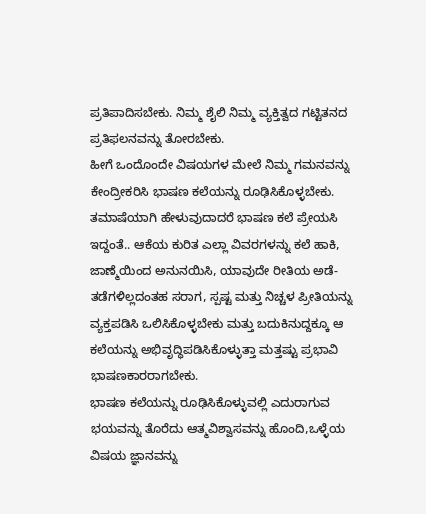ಪ್ರತಿಪಾದಿಸಬೇಕು. ನಿಮ್ಮ ಶೈಲಿ ನಿಮ್ಮ ವ್ಯಕ್ತಿತ್ವದ ಗಟ್ಟಿತನದ ಪ್ರತಿಫಲನವನ್ನು ತೋರಬೇಕು.
ಹೀಗೆ ಒಂದೊಂದೇ ವಿಷಯಗಳ ಮೇಲೆ ನಿಮ್ಮ ಗಮನವನ್ನು ಕೇಂದ್ರೀಕರಿಸಿ ಭಾಷಣ ಕಲೆಯನ್ನು ರೂಢಿಸಿಕೊಳ್ಳಬೇಕು.
ತಮಾಷೆಯಾಗಿ ಹೇಳುವುದಾದರೆ ಭಾಷಣ ಕಲೆ ಪ್ರೇಯಸಿ ಇದ್ದಂತೆ.. ಆಕೆಯ ಕುರಿತ ಎಲ್ಲಾ ವಿವರಗಳನ್ನು ಕಲೆ ಹಾಕಿ, ಜಾಣ್ಮೆಯಿಂದ ಅನುನಯಿಸಿ, ಯಾವುದೇ ರೀತಿಯ ಅಡೆ-ತಡೆಗಳಿಲ್ಲದಂತಹ ಸರಾಗ, ಸ್ಪಷ್ಟ ಮತ್ತು ನಿಚ್ಚಳ ಪ್ರೀತಿಯನ್ನು ವ್ಯಕ್ತಪಡಿಸಿ ಒಲಿಸಿಕೊಳ್ಳಬೇಕು ಮತ್ತು ಬದುಕಿನುದ್ದಕ್ಕೂ ಆ ಕಲೆಯನ್ನು ಅಭಿವೃದ್ಧಿಪಡಿಸಿಕೊಳ್ಳುತ್ತಾ ಮತ್ತಷ್ಟು ಪ್ರಭಾವಿ ಭಾಷಣಕಾರರಾಗಬೇಕು.
ಭಾಷಣ ಕಲೆಯನ್ನು ರೂಢಿಸಿಕೊಳ್ಳುವಲ್ಲಿ ಎದುರಾಗುವ ಭಯವನ್ನು ತೊರೆದು ಆತ್ಮವಿಶ್ವಾಸವನ್ನು ಹೊಂದಿ,ಒಳ್ಳೆಯ ವಿಷಯ ಜ್ಞಾನವನ್ನು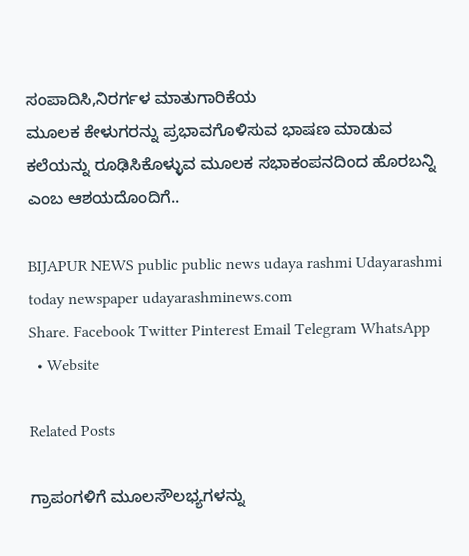ಸಂಪಾದಿಸಿ,ನಿರರ್ಗಳ ಮಾತುಗಾರಿಕೆಯ
ಮೂಲಕ ಕೇಳುಗರನ್ನು ಪ್ರಭಾವಗೊಳಿಸುವ ಭಾಷಣ ಮಾಡುವ ಕಲೆಯನ್ನು ರೂಢಿಸಿಕೊಳ್ಳುವ ಮೂಲಕ ಸಭಾಕಂಪನದಿಂದ ಹೊರಬನ್ನಿ ಎಂಬ ಆಶಯದೊಂದಿಗೆ..

BIJAPUR NEWS public public news udaya rashmi Udayarashmi today newspaper udayarashminews.com
Share. Facebook Twitter Pinterest Email Telegram WhatsApp
  • Website

Related Posts

ಗ್ರಾಪಂಗಳಿಗೆ ಮೂಲಸೌಲಭ್ಯಗಳನ್ನು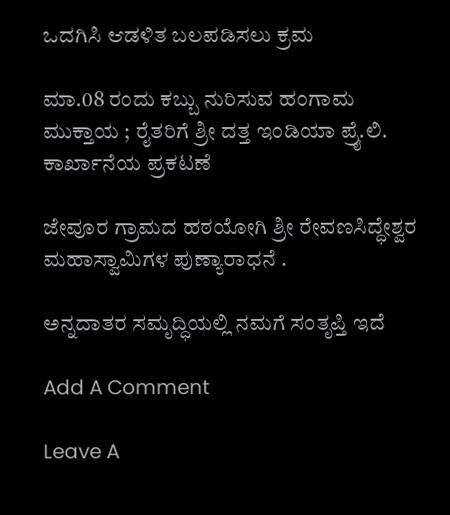ಒದಗಿಸಿ ಆಡಳಿತ ಬಲಪಡಿಸಲು ಕ್ರಮ

ಮಾ.08 ರಂದು ಕಬ್ಬು ನುರಿಸುವ ಹಂಗಾಮ ಮುಕ್ತಾಯ ; ರೈತರಿಗೆ ಶ್ರೀ ದತ್ತ ಇಂಡಿಯಾ ಪ್ರೈ.ಲಿ. ಕಾರ್ಖಾನೆಯ ಪ್ರಕಟಣೆ

ಜೇವೂರ ಗ್ರಾಮದ ಹಠಯೋಗಿ ಶ್ರೀ ರೇವಣಸಿದ್ಧೇಶ್ವರ ಮಹಾಸ್ವಾಮಿಗಳ ಪುಣ್ಯಾರಾಧನೆ .

ಅನ್ನದಾತರ ಸಮೃದ್ಧಿಯಲ್ಲಿ ನಮಗೆ ಸಂತೃಪ್ತಿ ಇದೆ

Add A Comment

Leave A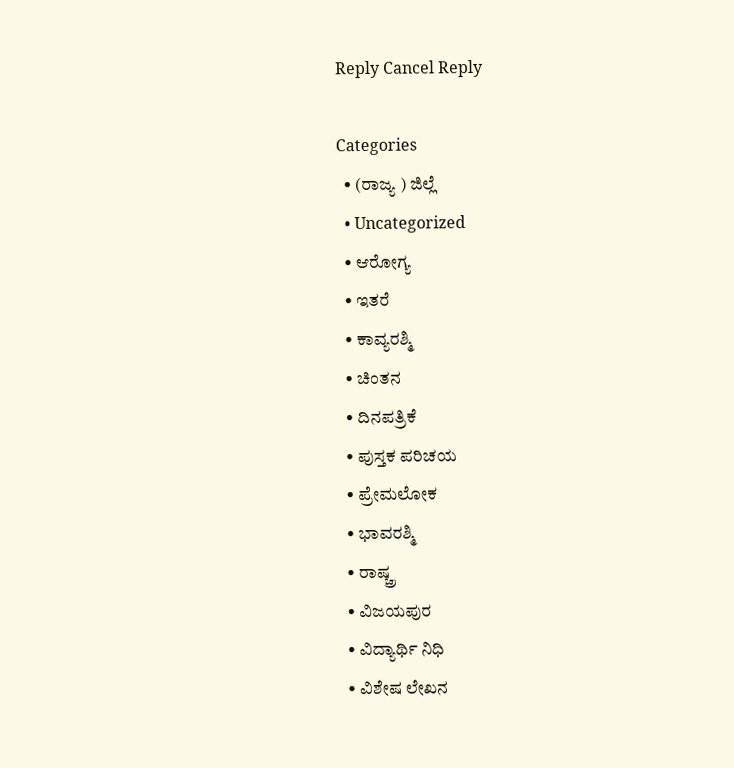Reply Cancel Reply

Categories
  • (ರಾಜ್ಯ ) ಜಿಲ್ಲೆ
  • Uncategorized
  • ಆರೋಗ್ಯ
  • ಇತರೆ
  • ಕಾವ್ಯರಶ್ಮಿ
  • ಚಿಂತನ
  • ದಿನಪತ್ರಿಕೆ
  • ಪುಸ್ತಕ ಪರಿಚಯ
  • ಪ್ರೇಮಲೋಕ
  • ಭಾವರಶ್ಮಿ
  • ರಾಷ್ಚ್ರ
  • ವಿಜಯಪುರ
  • ವಿದ್ಯಾರ್ಥಿ ನಿಧಿ
  • ವಿಶೇಷ ಲೇಖನ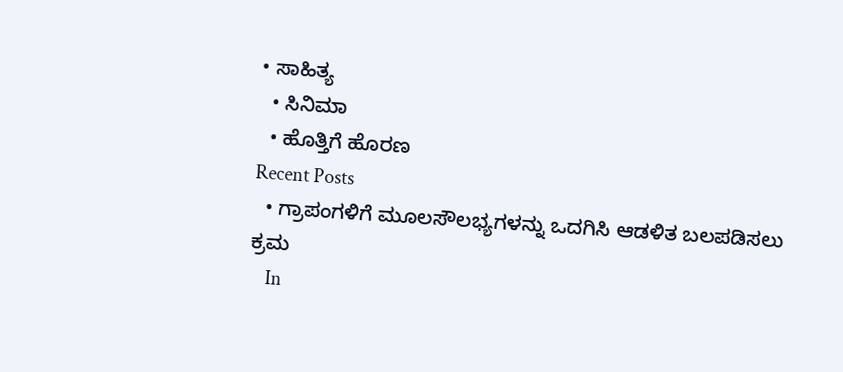• ಸಾಹಿತ್ಯ
  • ಸಿನಿಮಾ
  • ಹೊತ್ತಿಗೆ ಹೊರಣ
Recent Posts
  • ಗ್ರಾಪಂಗಳಿಗೆ ಮೂಲಸೌಲಭ್ಯಗಳನ್ನು ಒದಗಿಸಿ ಆಡಳಿತ ಬಲಪಡಿಸಲು ಕ್ರಮ
    In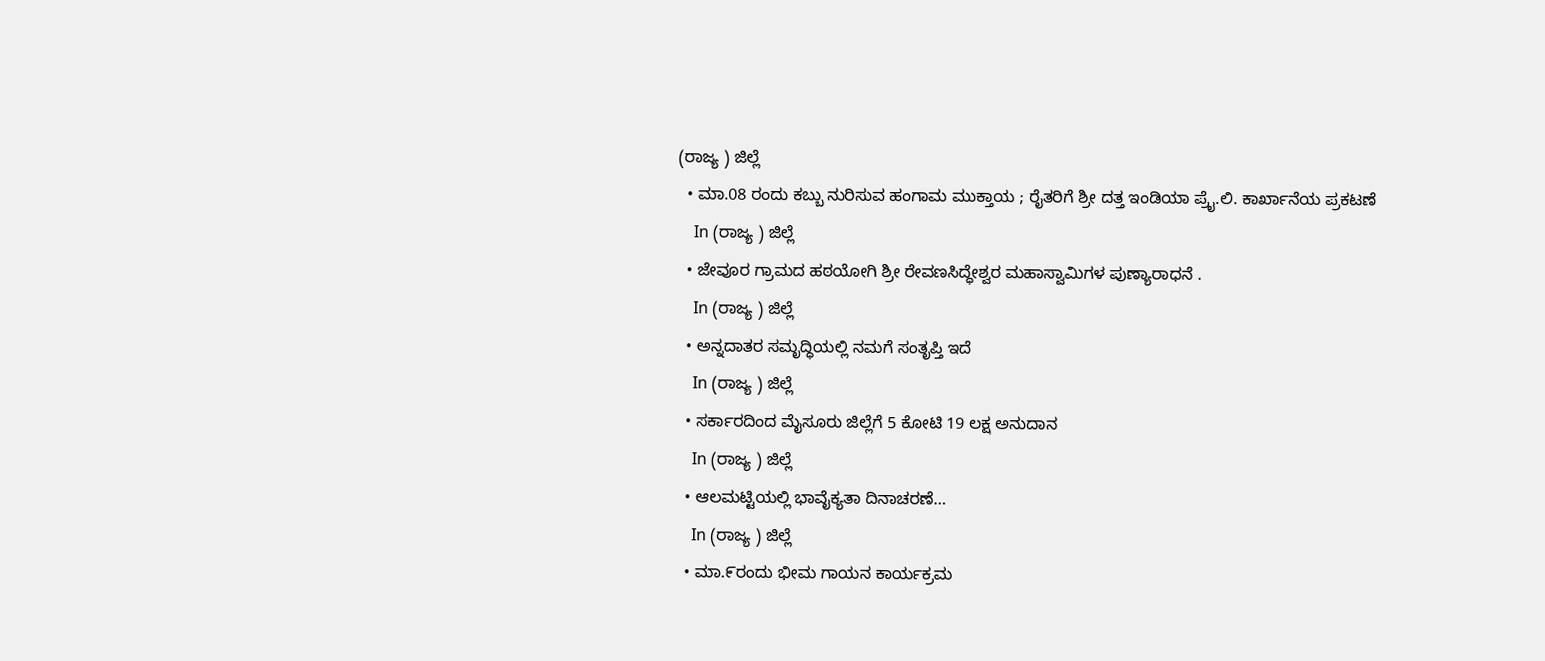(ರಾಜ್ಯ ) ಜಿಲ್ಲೆ
  • ಮಾ.08 ರಂದು ಕಬ್ಬು ನುರಿಸುವ ಹಂಗಾಮ ಮುಕ್ತಾಯ ; ರೈತರಿಗೆ ಶ್ರೀ ದತ್ತ ಇಂಡಿಯಾ ಪ್ರೈ.ಲಿ. ಕಾರ್ಖಾನೆಯ ಪ್ರಕಟಣೆ
    In (ರಾಜ್ಯ ) ಜಿಲ್ಲೆ
  • ಜೇವೂರ ಗ್ರಾಮದ ಹಠಯೋಗಿ ಶ್ರೀ ರೇವಣಸಿದ್ಧೇಶ್ವರ ಮಹಾಸ್ವಾಮಿಗಳ ಪುಣ್ಯಾರಾಧನೆ .
    In (ರಾಜ್ಯ ) ಜಿಲ್ಲೆ
  • ಅನ್ನದಾತರ ಸಮೃದ್ಧಿಯಲ್ಲಿ ನಮಗೆ ಸಂತೃಪ್ತಿ ಇದೆ
    In (ರಾಜ್ಯ ) ಜಿಲ್ಲೆ
  • ಸರ್ಕಾರದಿಂದ ಮೈಸೂರು ಜಿಲ್ಲೆಗೆ 5 ಕೋಟಿ 19 ಲಕ್ಷ ಅನುದಾನ
    In (ರಾಜ್ಯ ) ಜಿಲ್ಲೆ
  • ಆಲಮಟ್ಟಿಯಲ್ಲಿ ಭಾವೈಕ್ಯತಾ ದಿನಾಚರಣೆ…
    In (ರಾಜ್ಯ ) ಜಿಲ್ಲೆ
  • ಮಾ.೯ರಂದು ಭೀಮ ಗಾಯನ ಕಾರ್ಯಕ್ರಮ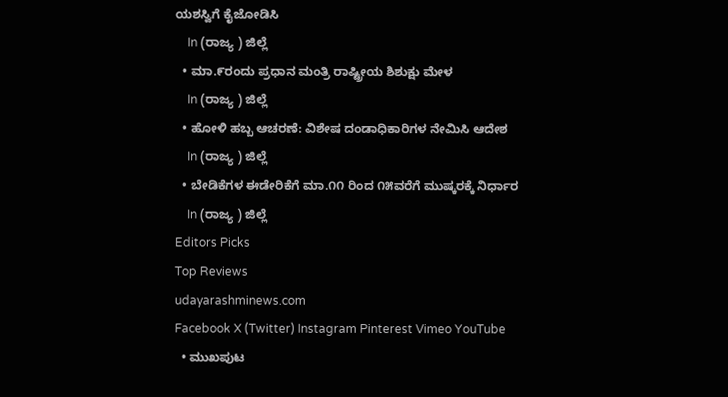ಯಶಸ್ವಿಗೆ ಕೈಜೋಡಿಸಿ
    In (ರಾಜ್ಯ ) ಜಿಲ್ಲೆ
  • ಮಾ.೯ರಂದು ಪ್ರಧಾನ ಮಂತ್ರಿ ರಾಷ್ಟ್ರೀಯ ಶಿಶುಕ್ಷು ಮೇಳ
    In (ರಾಜ್ಯ ) ಜಿಲ್ಲೆ
  • ಹೋಳಿ ಹಬ್ಬ ಆಚರಣೆ: ವಿಶೇಷ ದಂಡಾಧಿಕಾರಿಗಳ ನೇಮಿಸಿ ಆದೇಶ
    In (ರಾಜ್ಯ ) ಜಿಲ್ಲೆ
  • ಬೇಡಿಕೆಗಳ ಈಡೇರಿಕೆಗೆ ಮಾ.೧೧ ರಿಂದ ೧೫ವರೆಗೆ ಮುಷ್ಕರಕ್ಕೆ ನಿರ್ಧಾರ
    In (ರಾಜ್ಯ ) ಜಿಲ್ಲೆ
Editors Picks
Top Reviews
udayarashminews.com
Facebook X (Twitter) Instagram Pinterest Vimeo YouTube
  • ಮುಖಪುಟ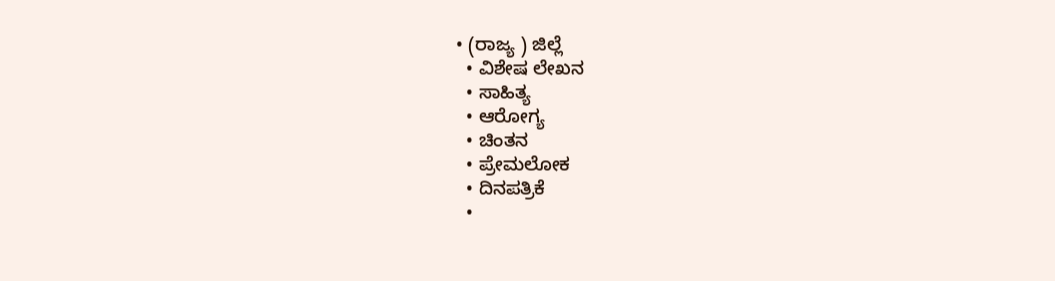• (ರಾಜ್ಯ ) ಜಿಲ್ಲೆ
  • ವಿಶೇಷ ಲೇಖನ
  • ಸಾಹಿತ್ಯ
  • ಆರೋಗ್ಯ
  • ಚಿಂತನ
  • ಪ್ರೇಮಲೋಕ
  • ದಿನಪತ್ರಿಕೆ
  •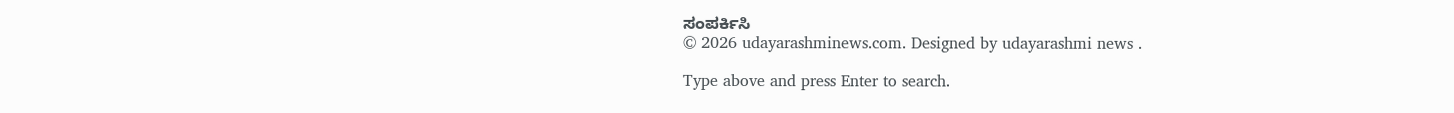ಸಂಪರ್ಕಿಸಿ
© 2026 udayarashminews.com. Designed by udayarashmi news .

Type above and press Enter to search.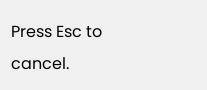Press Esc to cancel.